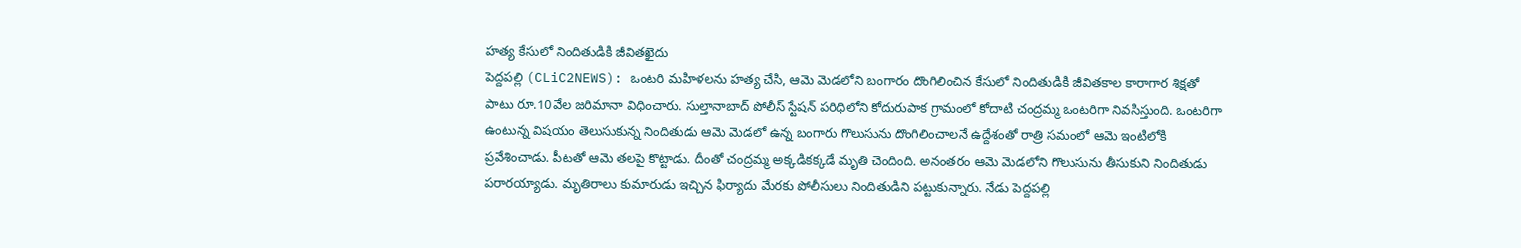హత్య కేసులో నిందితుడికి జీవితఖైదు
పెద్దపల్లి (CLiC2NEWS): ఒంటరి మహిళలను హత్య చేసి, ఆమె మెడలోని బంగారం దొంగిలించిన కేసులో నిందితుడికి జీవితకాల కారాగార శిక్షతో పాటు రూ.10వేల జరిమానా విధించారు. సుల్తానాబాద్ పోలీస్ స్టేషన్ పరిధిలోని కోదురుపాక గ్రామంలో కోదాటి చంద్రమ్మ ఒంటరిగా నివసిస్తుంది. ఒంటరిగా ఉంటున్న విషయం తెలుసుకున్న నిందితుడు ఆమె మెడలో ఉన్న బంగారు గొలుసును దొంగిలించాలనే ఉద్దేశంతో రాత్రి సమంలో ఆమె ఇంటిలోకి ప్రవేశించాడు. పీటతో ఆమె తలపై కొట్టాడు. దీంతో చంద్రమ్మ అక్కడికక్కడే మృతి చెందింది. అనంతరం ఆమె మెడలోని గొలుసును తీసుకుని నిందితుడు పరారయ్యాడు. మృతిరాలు కుమారుడు ఇచ్చిన ఫిర్యాదు మేరకు పోలీసులు నిందితుడిని పట్టుకున్నారు. నేడు పెద్దపల్లి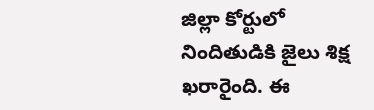జిల్లా కోర్టులో నిందితుడికి జైలు శిక్ష ఖరారైంది. ఈ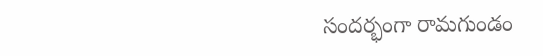సందర్భంగా రామగుండం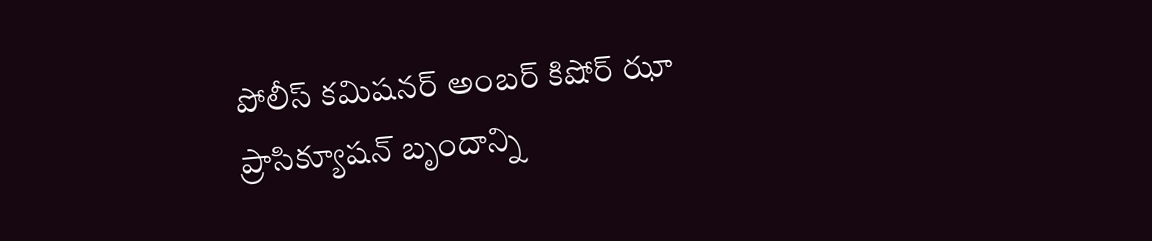పోలీస్ కమిషనర్ అంబర్ కిషోర్ ఝా ప్రాసిక్యూషన్ బృందాన్ని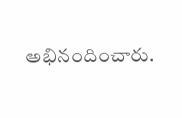అభినందించారు.